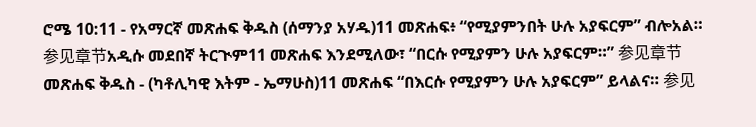ሮሜ 10:11 - የአማርኛ መጽሐፍ ቅዱስ (ሰማንያ አሃዱ)11 መጽሐፍ፥ “የሚያምንበት ሁሉ አያፍርም” ብሎአል። 参见章节አዲሱ መደበኛ ትርጒም11 መጽሐፍ እንደሚለው፣ “በርሱ የሚያምን ሁሉ አያፍርም።” 参见章节መጽሐፍ ቅዱስ - (ካቶሊካዊ እትም - ኤማሁስ)11 መጽሐፍ “በእርሱ የሚያምን ሁሉ አያፍርም” ይላልና። 参见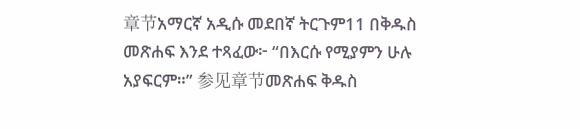章节አማርኛ አዲሱ መደበኛ ትርጉም11 በቅዱስ መጽሐፍ እንደ ተጻፈው፦ “በእርሱ የሚያምን ሁሉ አያፍርም።” 参见章节መጽሐፍ ቅዱስ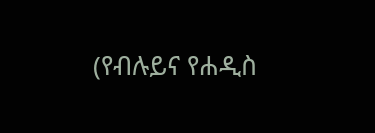(የብሉይና የሐዲስ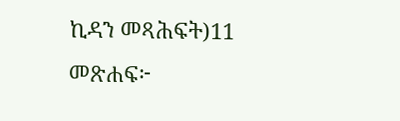ኪዳን መጻሕፍት)11 መጽሐፍ፦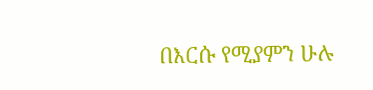በእርሱ የሚያምን ሁሉ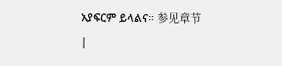አያፍርም ይላልና። 参见章节 |